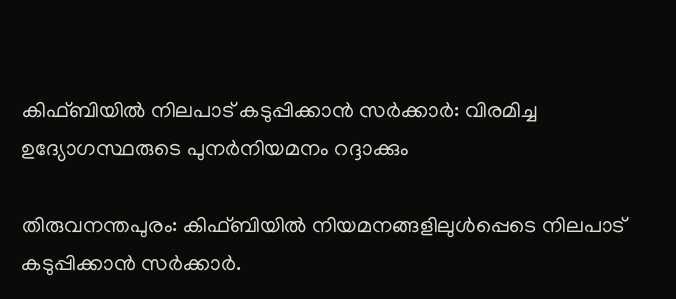കിഫ്ബിയിൽ നിലപാട് കടുപ്പിക്കാൻ സർക്കാർ: വിരമിച്ച ഉദ്യോഗസ്ഥരുടെ പുനർനിയമനം റദ്ദാക്കും

തിരുവനന്തപുരം: കിഫ്ബിയിൽ നിയമനങ്ങളിലുൾപ്പെടെ നിലപാട് കടുപ്പിക്കാൻ സർക്കാർ.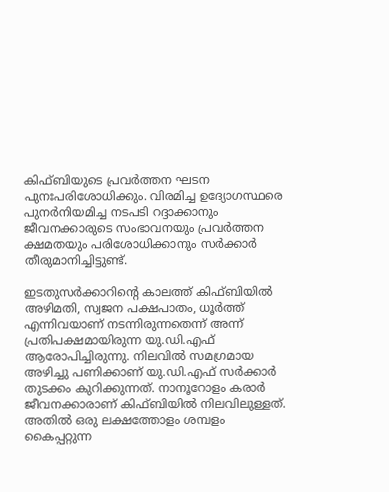കിഫ്ബിയുടെ പ്രവർത്തന ഘടന പുനഃപരിശോധിക്കും. വിരമിച്ച ഉദ്യോഗസ്ഥരെ പുനർനിയമിച്ച നടപടി റദ്ദാക്കാനും ജീവനക്കാരുടെ സംഭാവനയും പ്രവർത്തന ക്ഷമതയും പരിശോധിക്കാനും സർക്കാർ തീരുമാനിച്ചിട്ടുണ്ട്.

ഇടതുസർക്കാറിന്‍റെ കാലത്ത് കിഫ്ബിയിൽ അഴിമതി, സ്വജന പക്ഷപാതം, ധൂർത്ത് എന്നിവയാണ് നടന്നിരുന്നതെന്ന് അന്ന് പ്രതിപക്ഷമായിരുന്ന യു.ഡി.എഫ് ആരോപിച്ചിരുന്നു. നിലവിൽ സമഗ്രമായ അഴിച്ചു പണിക്കാണ് യു.ഡി.എഫ് സർക്കാർ തുടക്കം കുറിക്കുന്നത്. നാനൂറോളം കരാർ ജീവനക്കാരാണ് കിഫ്ബിയിൽ നിലവിലുള്ളത്. അതിൽ ഒരു ലക്ഷത്തോളം ശമ്പളം കൈപ്പറ്റുന്ന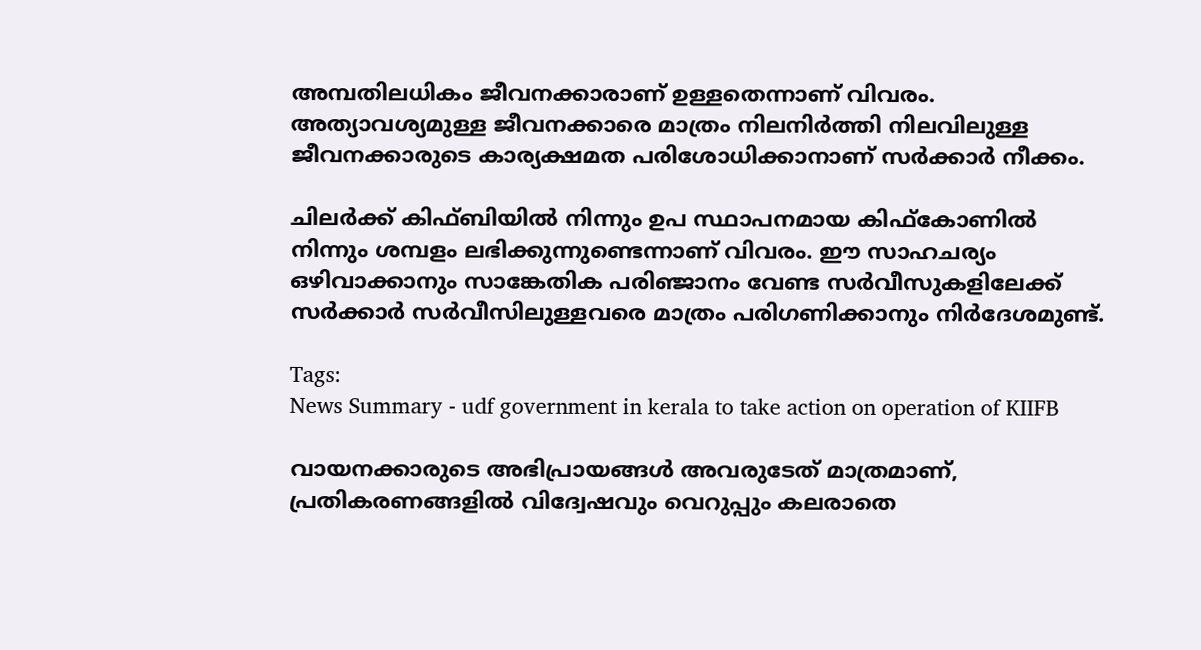അമ്പതിലധികം ജീവനക്കാരാണ് ഉള്ളതെന്നാണ് വിവരം. അത്യാവശ്യമുള്ള ജീവനക്കാരെ മാത്രം നിലനിർത്തി നിലവിലുള്ള ജീവനക്കാരുടെ കാര്യക്ഷമത പരിശോധിക്കാനാണ് സർക്കാർ നീക്കം.

ചിലർക്ക് കിഫ്ബിയിൽ നിന്നും ഉപ സ്ഥാപനമായ കിഫ്കോണിൽ നിന്നും ശമ്പളം ലഭിക്കുന്നുണ്ടെന്നാണ് വിവരം. ഈ സാഹചര്യം ഒഴിവാക്കാനും സാങ്കേതിക പരിഞ്ജാനം വേണ്ട സർവീസുകളിലേക്ക് സർക്കാർ സർവീസിലുള്ളവരെ മാത്രം പരിഗണിക്കാനും നിർദേശമുണ്ട്.

Tags:
News Summary - udf government in kerala to take action on operation of KIIFB

വായനക്കാരുടെ അഭിപ്രായങ്ങള്‍ അവരുടേത് മാത്രമാണ്, പ്രതികരണങ്ങളിൽ വിദ്വേഷവും വെറുപ്പും കലരാതെ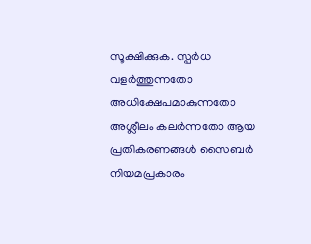സൂക്ഷിക്കുക. സ്പർധ വളർത്തുന്നതോ അധിക്ഷേപമാകുന്നതോ അശ്ലീലം കലർന്നതോ ആയ പ്രതികരണങ്ങൾ സൈബർ നിയമപ്രകാരം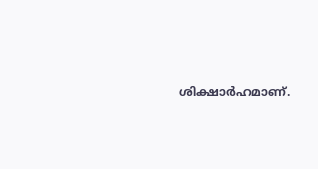ശിക്ഷാർഹമാണ്.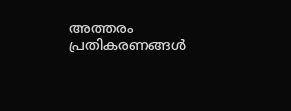അത്തരം പ്രതികരണങ്ങൾ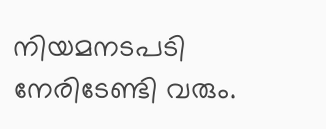നിയമനടപടി നേരിടേണ്ടി വരും.